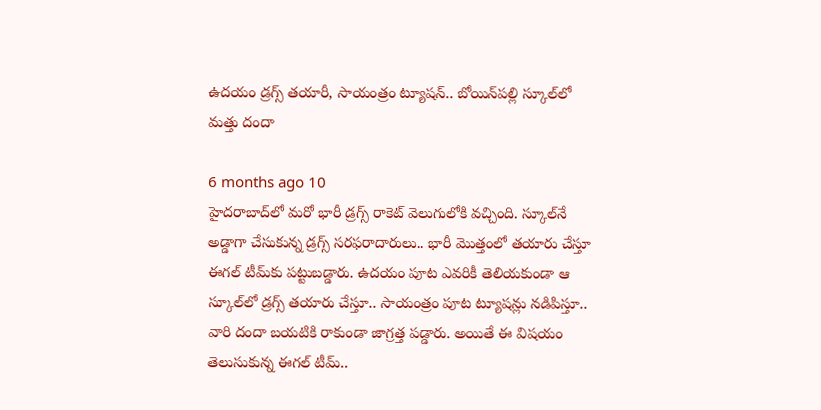ఉదయం డ్రగ్స్ తయారీ, సాయంత్రం ట్యూషన్.. బోయిన్‌పల్లి స్కూల్‌లో మత్తు దందా

6 months ago 10
హైదరాబాద్‌లో మరో భారీ డ్రగ్స్ రాకెట్ వెలుగులోకి వచ్చింది. స్కూల్‌నే అడ్డాగా చేసుకున్న డ్రగ్స్ సరఫరాదారులు.. భారీ మొత్తంలో తయారు చేస్తూ ఈగల్ టీమ్‌కు పట్టుబడ్డారు. ఉదయం పూట ఎవరికీ తెలియకుండా ఆ స్కూల్‌లో డ్రగ్స్ తయారు చేస్తూ.. సాయంత్రం పూట ట్యూషన్లు నడిపిస్తూ.. వారి దందా బయటికి రాకుండా జాగ్రత్త పడ్డారు. అయితే ఈ విషయం తెలుసుకున్న ఈగల్ టీమ్..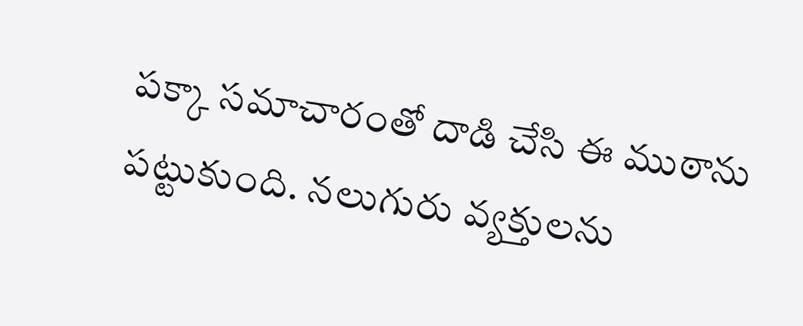పక్కా సమాచారంతో దాడి చేసి ఈ ముఠాను పట్టుకుంది. నలుగురు వ్యక్తులను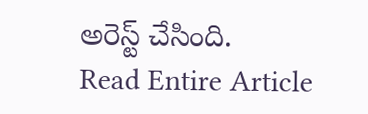అరెస్ట్ చేసింది.
Read Entire Article